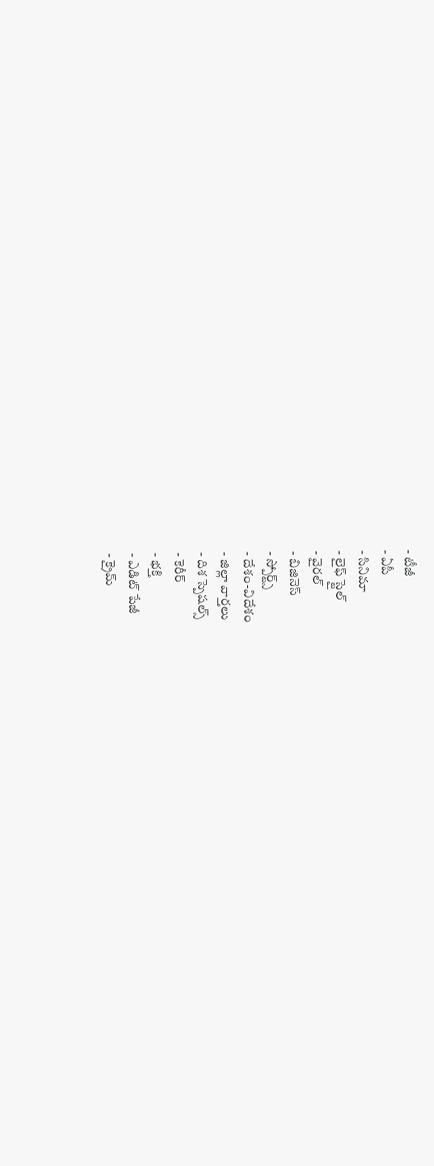- టీజీ
- ఏపీ
- సినిమా
- లైఫ్ స్టైల్
- వైరల్
- బిజినెస్
- స్పోర్ట్స్
- దేశం-విదేశం
- జిల్లా వార్తలు
- దిశ స్పెషల్స్
- కెరీర్
- భక్తి
- ఎడిట్ పేజీ
- క్రైమ్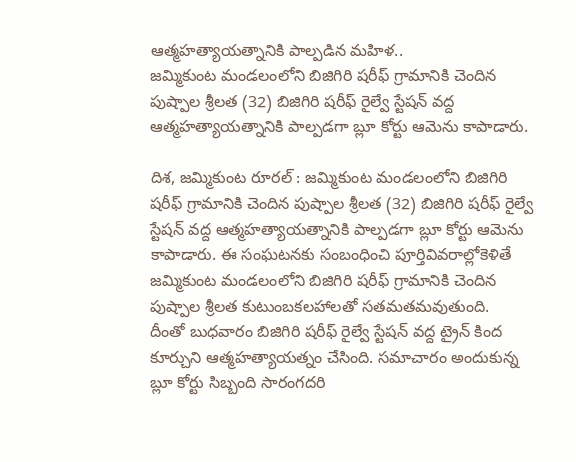ఆత్మహత్యాయత్నానికి పాల్పడిన మహిళ..
జమ్మికుంట మండలంలోని బిజిగిరి షరీఫ్ గ్రామానికి చెందిన పుష్పాల శ్రీలత (32) బిజిగిరి షరీఫ్ రైల్వే స్టేషన్ వద్ద ఆత్మహత్యాయత్నానికి పాల్పడగా బ్లూ కోర్టు ఆమెను కాపాడారు.

దిశ, జమ్మికుంట రూరల్ : జమ్మికుంట మండలంలోని బిజిగిరి షరీఫ్ గ్రామానికి చెందిన పుష్పాల శ్రీలత (32) బిజిగిరి షరీఫ్ రైల్వే స్టేషన్ వద్ద ఆత్మహత్యాయత్నానికి పాల్పడగా బ్లూ కోర్టు ఆమెను కాపాడారు. ఈ సంఘటనకు సంబంధించి పూర్తివివరాల్లోకెళితే జమ్మికుంట మండలంలోని బిజిగిరి షరీఫ్ గ్రామానికి చెందిన పుష్పాల శ్రీలత కుటుంబకలహాలతో సతమతమవుతుంది.
దీంతో బుధవారం బిజిగిరి షరీఫ్ రైల్వే స్టేషన్ వద్ద ట్రైన్ కింద కూర్చుని ఆత్మహత్యాయత్నం చేసింది. సమాచారం అందుకున్న బ్లూ కోర్టు సిబ్బంది సారంగదరి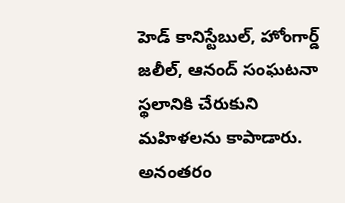హెడ్ కానిస్టేబుల్, హోంగార్డ్ జలీల్, ఆనంద్ సంఘటనా స్థలానికి చేరుకుని మహిళలను కాపాడారు. అనంతరం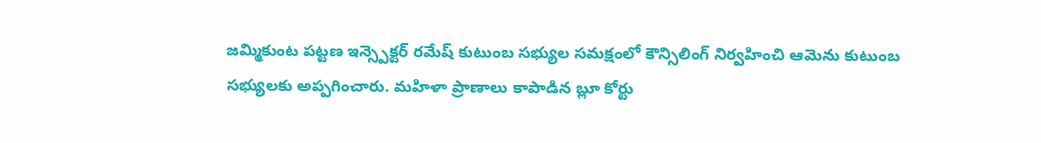జమ్మికుంట పట్టణ ఇన్స్పెక్టర్ రమేష్ కుటుంబ సభ్యుల సమక్షంలో కౌన్సిలింగ్ నిర్వహించి ఆమెను కుటుంబ సభ్యులకు అప్పగించారు. మహిళా ప్రాణాలు కాపాడిన బ్లూ కోర్టు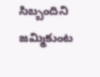సిబ్బందిని జమ్మికుంట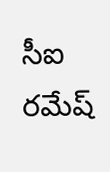సీఐ రమేష్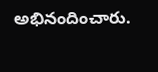అభినందించారు.